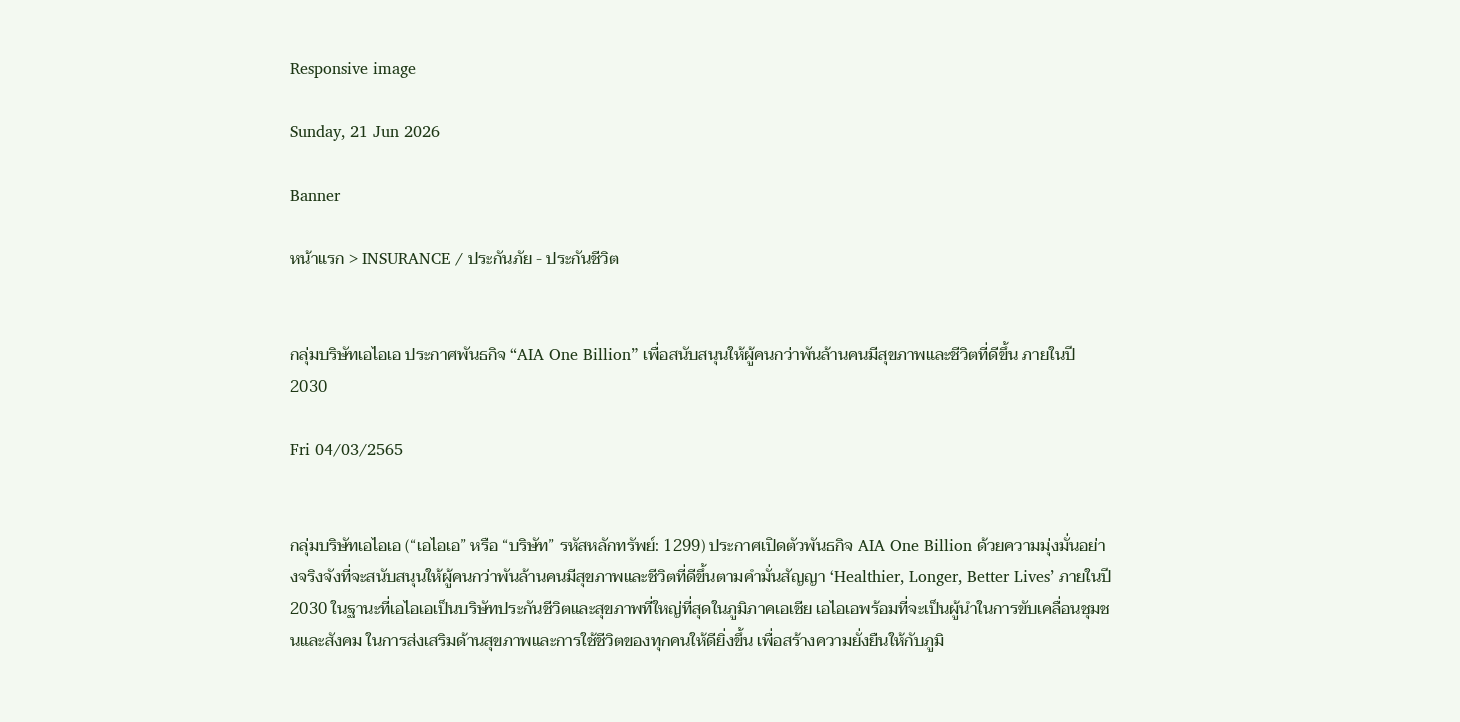Responsive image

Sunday, 21 Jun 2026

Banner

หน้าแรก > INSURANCE / ประกันภัย - ประกันชีวิต


กลุ่มบริษัทเอไอเอ ประกาศพันธกิจ “AIA One Billion” เพื่อสนับสนุนให้ผู้คนกว่าพันล้านคนมีสุขภาพและชีวิตที่ดีขึ้น ภายในปี 2030

Fri 04/03/2565


กลุ่มบริษัทเอไอเอ (“เอไอเอ” หรือ “บริษัท” รหัสหลักทรัพย์: 1299) ประกาศเปิดตัวพันธกิจ AIA One Billion ด้วยความมุ่งมั่นอย่างจริงจังที่จะสนับสนุนให้ผู้คนกว่าพันล้านคนมีสุขภาพและชีวิตที่ดีขึ้นตามคำมั่นสัญญา ‘Healthier, Longer, Better Lives’ ภายในปี 2030 ในฐานะที่เอไอเอเป็นบริษัทประกันชีวิตและสุขภาพที่ใหญ่ที่สุดในภูมิภาคเอเชีย เอไอเอพร้อมที่จะเป็นผู้นำในการขับเคลื่อนชุมชนและสังคม ในการส่งเสริมด้านสุขภาพและการใช้ชีวิตของทุกคนให้ดียิ่งขึ้น เพื่อสร้างความยั่งยืนให้กับภูมิ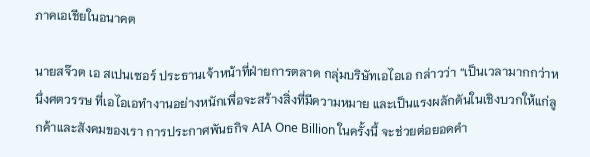ภาคเอเชียในอนาคต

นายสจ๊วต เอ สเปนเซอร์ ประธานเจ้าหน้าที่ฝ่ายการตลาด กลุ่มบริษัทเอไอเอ กล่าวว่า “เป็นเวลามากกว่าหนึ่งศตวรรษ ที่เอไอเอทำงานอย่างหนักเพื่อจะสร้างสิ่งที่มีความหมาย และเป็นแรงผลักดันในเชิงบวกให้แก่ลูกค้าและสังคมของเรา การประกาศพันธกิจ AIA One Billion ในครั้งนี้ จะช่วยต่อยอดคำ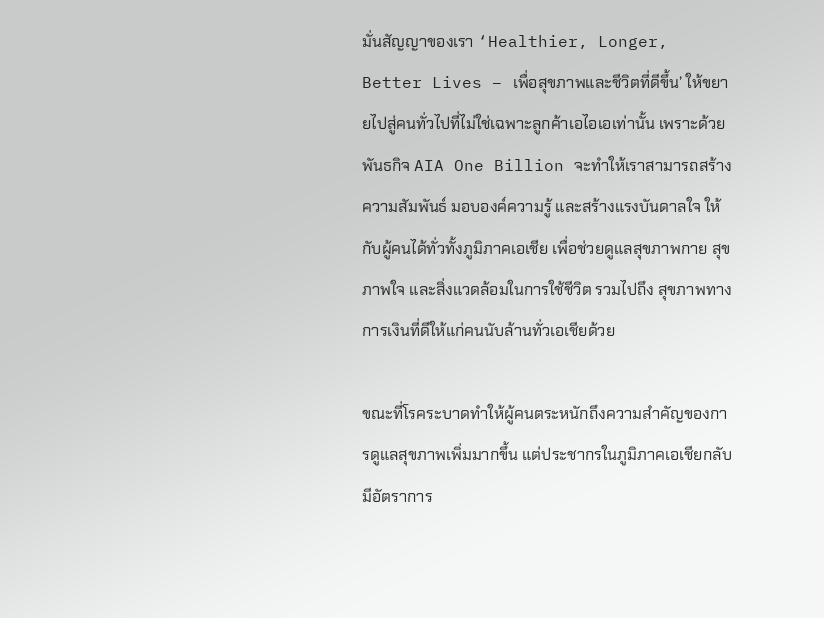มั่นสัญญาของเรา ‘Healthier, Longer, Better Lives – เพื่อสุขภาพและชีวิตที่ดีขึ้น’ ให้ขยายไปสู่คนทั่วไปที่ไม่ใช่เฉพาะลูกค้าเอไอเอเท่านั้น เพราะด้วยพันธกิจ AIA One Billion จะทำให้เราสามารถสร้างความสัมพันธ์ มอบองค์ความรู้ และสร้างแรงบันดาลใจ ให้กับผู้คนได้ทั่วทั้งภูมิภาคเอเชีย เพื่อช่วยดูแลสุขภาพกาย สุขภาพใจ และสิ่งแวดล้อมในการใช้ชีวิต รวมไปถึง สุขภาพทางการเงินที่ดีให้แก่คนนับล้านทั่วเอเชียด้วย

ขณะที่โรคระบาดทำให้ผู้คนตระหนักถึงความสำคัญของการดูแลสุขภาพเพิ่มมากขึ้น แต่ประชากรในภูมิภาคเอเชียกลับมีอัตราการ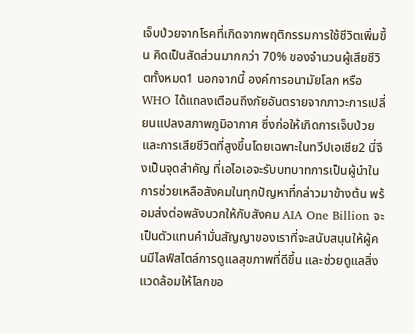เจ็บป่วยจากโรคที่เกิดจากพฤติกรรมการใช้ชีวิตเพิ่มขึ้น คิดเป็นสัดส่วนมากกว่า 70% ของจำนวนผู้เสียชีวิตทั้งหมด1 นอกจากนี้ องค์การอนามัยโลก หรือ WHO ได้แถลงเตือนถึงภัยอันตรายจากภาวะการเปลี่ยนแปลงสภาพภูมิอากาศ ซึ่งก่อให้เกิดการเจ็บป่วยและการเสียชีวิตที่สูงขึ้นโดยเฉพาะในทวีปเอเชีย2 นี่จึงเป็นจุดสำคัญ ที่เอไอเอจะรับบทบาทการเป็นผู้นำในการช่วยเหลือสังคมในทุกปัญหาที่กล่าวมาข้างต้น พร้อมส่งต่อพลังบวกให้กับสังคม AIA One Billion จะเป็นตัวแทนคำมั่นสัญญาของเราที่จะสนับสนุนให้ผู้คนมีไลฟ์สไตล์การดูแลสุขภาพที่ดีขึ้น และช่วยดูแลสิ่งแวดล้อมให้โลกขอ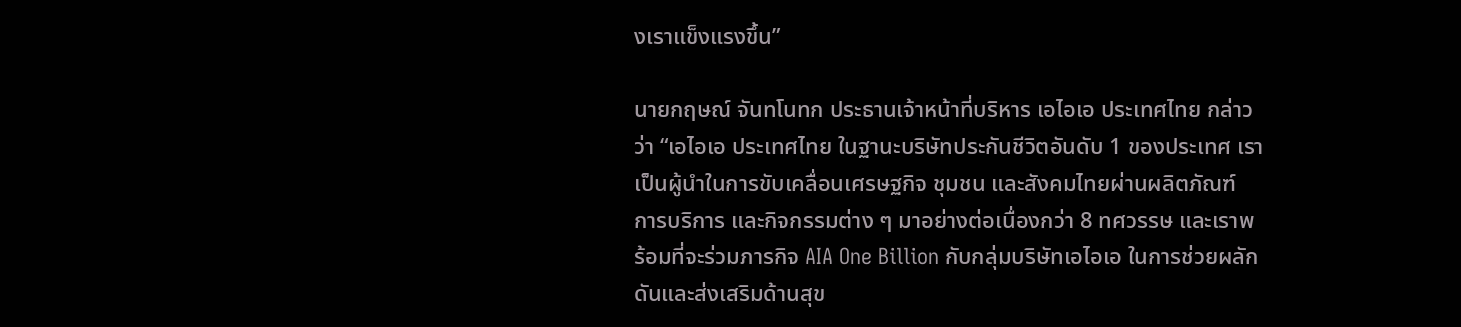งเราแข็งแรงขึ้น”

นายกฤษณ์ จันทโนทก ประธานเจ้าหน้าที่บริหาร เอไอเอ ประเทศไทย กล่าวว่า “เอไอเอ ประเทศไทย ในฐานะบริษัทประกันชีวิตอันดับ 1 ของประเทศ เราเป็นผู้นำในการขับเคลื่อนเศรษฐกิจ ชุมชน และสังคมไทยผ่านผลิตภัณฑ์ การบริการ และกิจกรรมต่าง ๆ มาอย่างต่อเนื่องกว่า 8 ทศวรรษ และเราพร้อมที่จะร่วมภารกิจ AIA One Billion กับกลุ่มบริษัทเอไอเอ ในการช่วยผลักดันและส่งเสริมด้านสุข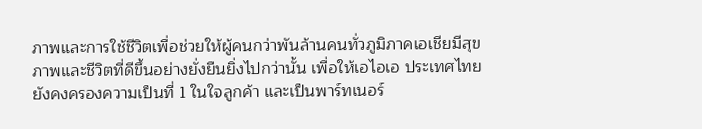ภาพและการใช้ชีวิตเพื่อช่วยให้ผู้คนกว่าพันล้านคนทั่วภูมิภาคเอเชียมีสุขภาพและชีวิตที่ดีขึ้นอย่างยั่งยืนยิ่งไปกว่านั้น เพื่อให้เอไอเอ ประเทศไทย ยังคงครองความเป็นที่ 1 ในใจลูกค้า และเป็นพาร์ทเนอร์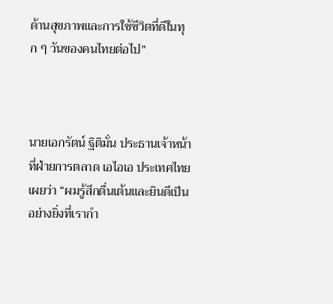ด้านสุขภาพและการใช้ชีวิตที่ดีในทุก ๆ วันของคนไทยต่อไป”



นายเอกรัตน์ ฐิติมั่น ประธานเจ้าหน้าที่ฝ่ายการตลาด เอไอเอ ประเทศไทย เผยว่า “ผมรู้สึกตื่นเต้นและยินดีเป็นอย่างยิ่งที่เรากำ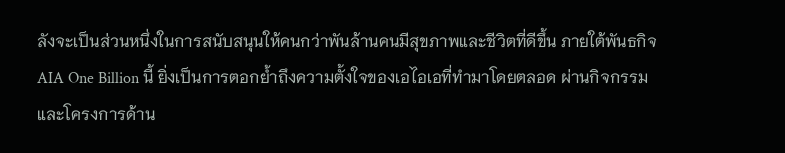ลังจะเป็นส่วนหนึ่งในการสนับสนุนให้คนกว่าพันล้านคนมีสุขภาพและชีวิตที่ดีขึ้น ภายใต้พันธกิจ AIA One Billion นี้ ยิ่งเป็นการตอกย้ำถึงความตั้งใจของเอไอเอที่ทำมาโดยตลอด ผ่านกิจกรรมและโครงการด้าน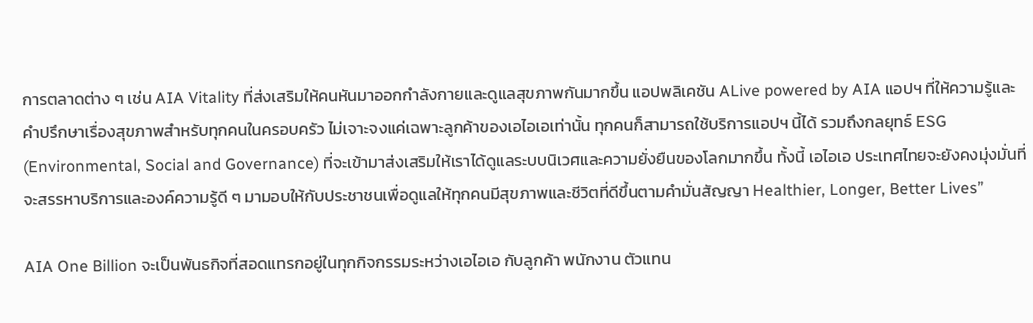การตลาดต่าง ๆ เช่น AIA Vitality ที่ส่งเสริมให้คนหันมาออกกำลังกายและดูแลสุขภาพกันมากขึ้น แอปพลิเคชัน ALive powered by AIA แอปฯ ที่ให้ความรู้และคำปรึกษาเรื่องสุขภาพสำหรับทุกคนในครอบครัว ไม่เจาะจงแค่เฉพาะลูกค้าของเอไอเอเท่านั้น ทุกคนก็สามารถใช้บริการแอปฯ นี้ได้ รวมถึงกลยุทธ์ ESG (Environmental, Social and Governance) ที่จะเข้ามาส่งเสริมให้เราได้ดูแลระบบนิเวศและความยั่งยืนของโลกมากขึ้น ทั้งนี้ เอไอเอ ประเทศไทยจะยังคงมุ่งมั่นที่จะสรรหาบริการและองค์ความรู้ดี ๆ มามอบให้กับประชาชนเพื่อดูแลให้ทุกคนมีสุขภาพและชีวิตที่ดีขึ้นตามคำมั่นสัญญา Healthier, Longer, Better Lives”

AIA One Billion จะเป็นพันธกิจที่สอดแทรกอยู่ในทุกกิจกรรมระหว่างเอไอเอ กับลูกค้า พนักงาน ตัวแทน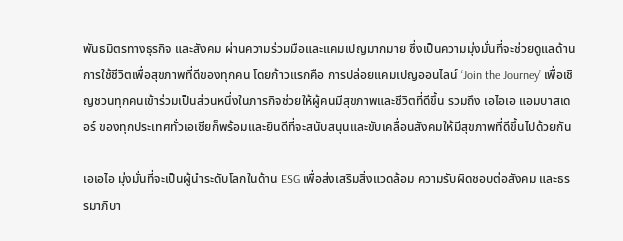พันธมิตรทางธุรกิจ และสังคม ผ่านความร่วมมือและแคมเปญมากมาย ซึ่งเป็นความมุ่งมั่นที่จะช่วยดูแลด้านการใช้ชีวิตเพื่อสุขภาพที่ดีของทุกคน โดยก้าวแรกคือ การปล่อยแคมเปญออนไลน์ ‘Join the Journey’ เพื่อเชิญชวนทุกคนเข้าร่วมเป็นส่วนหนึ่งในภารกิจช่วยให้ผู้คนมีสุขภาพและชีวิตที่ดีขึ้น รวมถึง เอไอเอ แอมบาสเดอร์ ของทุกประเทศทั่วเอเชียก็พร้อมและยินดีที่จะสนับสนุนและขับเคลื่อนสังคมให้มีสุขภาพที่ดีขึ้นไปด้วยกัน

เอเอไอ มุ่งมั่นที่จะเป็นผู้นำระดับโลกในด้าน ESG เพื่อส่งเสริมสิ่งแวดล้อม ความรับผิดชอบต่อสังคม และธรรมาภิบา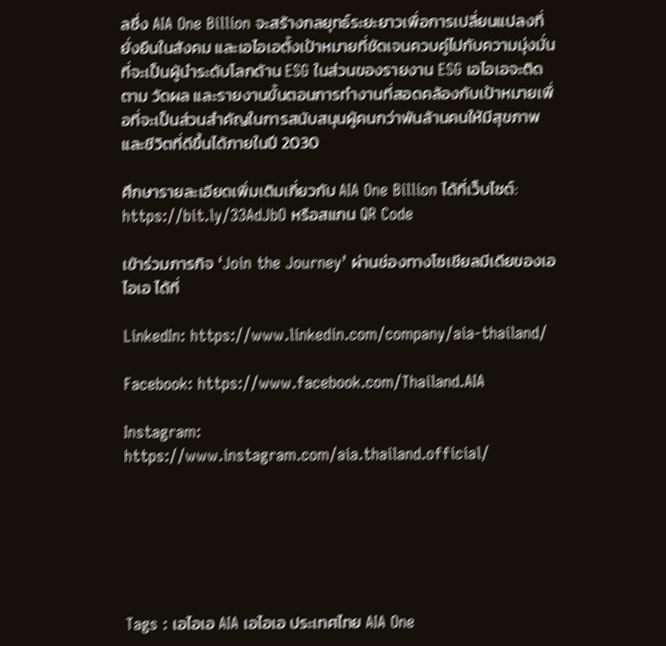ลซึ่ง AIA One Billion จะสร้างกลยุทธ์ระยะยาวเพื่อการเปลี่ยนแปลงที่ยั่งยืนในสังคม และเอไอเอตั้งเป้าหมายที่ชัดเจนควบคู่ไปกับความมุ่งมั่นที่จะเป็นผู้นำระดับโลกด้าน ESG ในส่วนของรายงาน ESG เอไอเอจะติดตาม วัดผล และรายงานขั้นตอนการทำงานที่สอดคล้องกับเป้าหมายเพื่อที่จะเป็นส่วนสำคัญในการสนับสนุนผู้คนกว่าพันล้านคนให้มีสุขภาพและชีวิตที่ดีขึ้นได้ภายในปี 2030

ศึกษารายละเอียดเพิ่มเติมเกี่ยวกับ AIA One Billion ได้ที่เว็บไซต์: https://bit.ly/33AdJbO หรือสแกน QR Code

เข้าร่วมภารกิจ ‘Join the Journey’ ผ่านช่องทางโซเชียลมีเดียของเอไอเอ ได้ที่

LinkedIn: https://www.linkedin.com/company/aia-thailand/

Facebook: https://www.facebook.com/Thailand.AIA

Instagram: https://www.instagram.com/aia.thailand.official/






Tags : เอไอเอ AIA เอไอเอ ประเทศไทย AIA One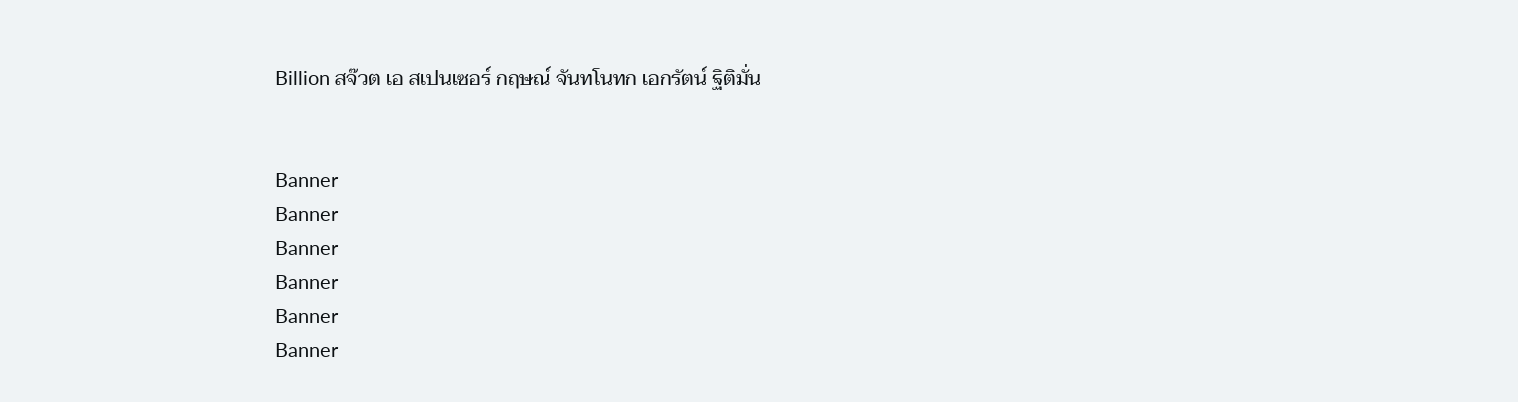Billion สจ๊วต เอ สเปนเซอร์ กฤษณ์ จันทโนทก เอกรัตน์ ฐิติมั่น


Banner
Banner
Banner
Banner
Banner
Banner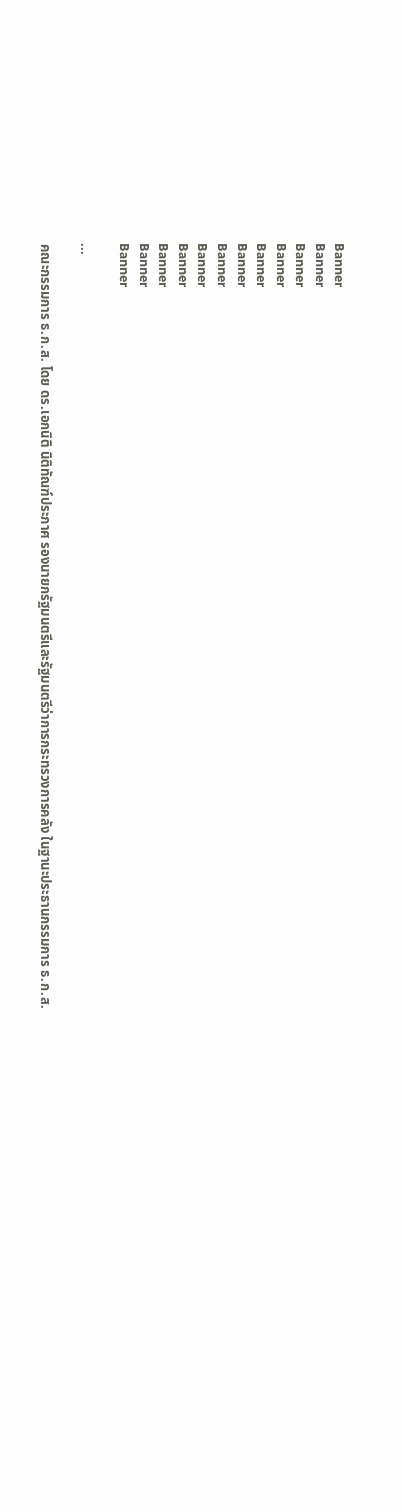Banner
Banner
Banner
Banner
Banner
Banner
Banner
Banner
Banner
Banner
Banner
Banner

...

คณะกรรมการ ธ.ก.ส. โดย ดร.เอกนิติ นิติทัณฑ์ประภาศ รองนายกรัฐมนตรีและรัฐมนตรีว่าการกระทรวงการคลัง ในฐานะประธานกรรมการ ธ.ก.ส.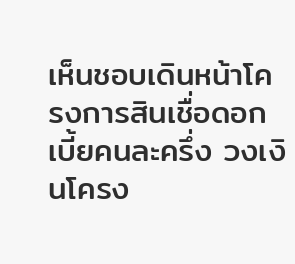เห็นชอบเดินหน้าโครงการสินเชื่อดอกเบี้ยคนละครึ่ง วงเงินโครง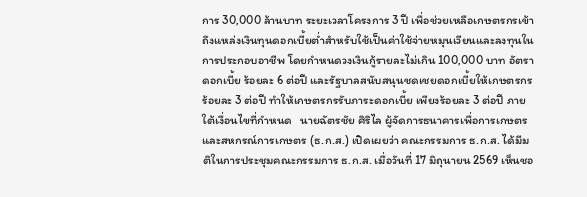การ 30,000 ล้านบาท ระยะเวลาโครงการ 3 ปี เพื่อช่วยเหลือเกษตรกรเข้าถึงแหล่งเงินทุนดอกเบี้ยต่ำสำหรับใช้เป็นค่าใช้จ่ายหมุนเวียนและลงทุนในการประกอบอาชีพ โดยกำหนดวงเงินกู้รายละไม่เกิน 100,000 บาท อัตราดอกเบี้ย ร้อยละ 6 ต่อปี และรัฐบาลสนับสนุนชดเชยดอกเบี้ยให้เกษตรกร ร้อยละ 3 ต่อปี ทำให้เกษตรกรรับภาระดอกเบี้ย เพียงร้อยละ 3 ต่อปี ภายใต้เงื่อนไขที่กำหนด   นายฉัตรชัย ศิริไล ผู้จัดการธนาคารเพื่อการเกษตรและสหกรณ์การเกษตร (ธ.ก.ส.) เปิดเผยว่า คณะกรรมการ ธ.ก.ส. ได้มีมติในการประชุมคณะกรรมการ ธ.ก.ส. เมื่อวันที่ 17 มิถุนายน 2569 เห็นชอ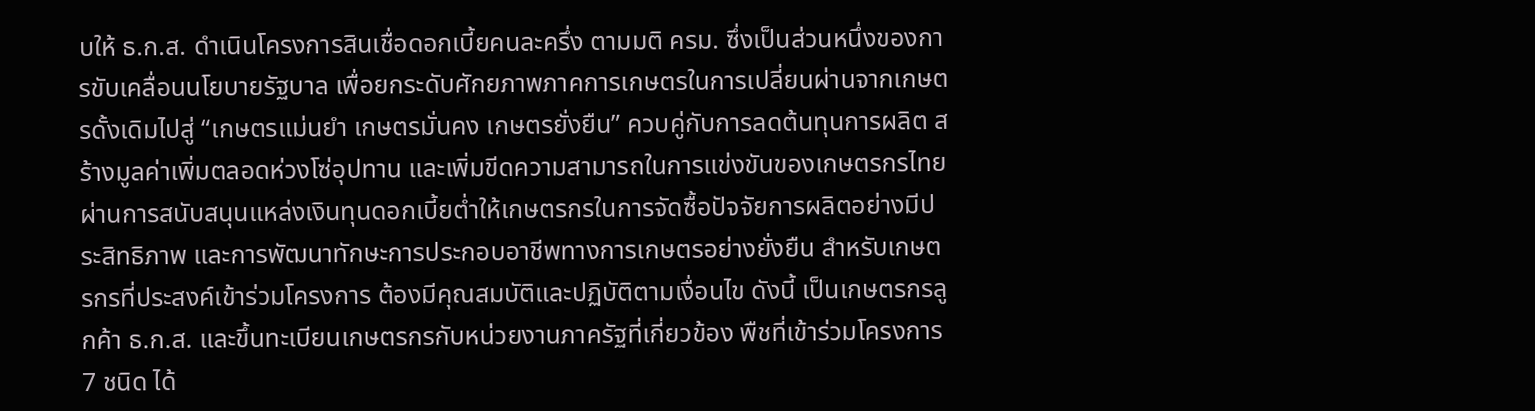บให้ ธ.ก.ส. ดำเนินโครงการสินเชื่อดอกเบี้ยคนละครึ่ง ตามมติ ครม. ซึ่งเป็นส่วนหนึ่งของการขับเคลื่อนนโยบายรัฐบาล เพื่อยกระดับศักยภาพภาคการเกษตรในการเปลี่ยนผ่านจากเกษตรดั้งเดิมไปสู่ “เกษตรแม่นยำ เกษตรมั่นคง เกษตรยั่งยืน” ควบคู่กับการลดต้นทุนการผลิต สร้างมูลค่าเพิ่มตลอดห่วงโซ่อุปทาน และเพิ่มขีดความสามารถในการแข่งขันของเกษตรกรไทย ผ่านการสนับสนุนแหล่งเงินทุนดอกเบี้ยต่ำให้เกษตรกรในการจัดซื้อปัจจัยการผลิตอย่างมีประสิทธิภาพ และการพัฒนาทักษะการประกอบอาชีพทางการเกษตรอย่างยั่งยืน สำหรับเกษตรกรที่ประสงค์เข้าร่วมโครงการ ต้องมีคุณสมบัติและปฏิบัติตามเงื่อนไข ดังนี้ เป็นเกษตรกรลูกค้า ธ.ก.ส. และขึ้นทะเบียนเกษตรกรกับหน่วยงานภาครัฐที่เกี่ยวข้อง พืชที่เข้าร่วมโครงการ 7 ชนิด ได้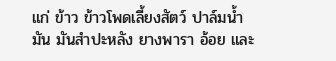แก่ ข้าว ข้าวโพดเลี้ยงสัตว์ ปาล์มน้ำมัน มันสำปะหลัง ยางพารา อ้อย และ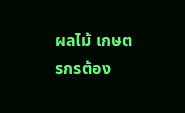ผลไม้ เกษตรกรต้อง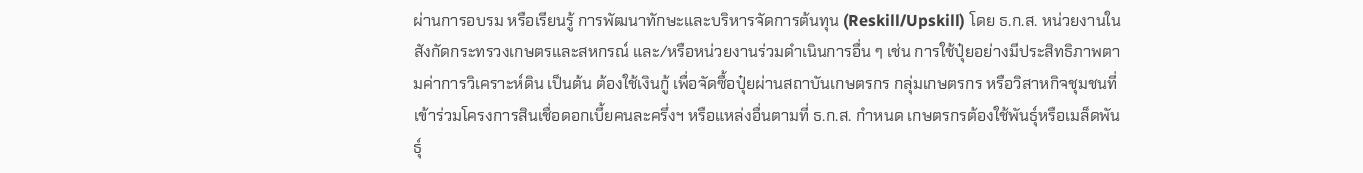ผ่านการอบรม หรือเรียนรู้ การพัฒนาทักษะและบริหารจัดการต้นทุน (Reskill/Upskill) โดย ธ.ก.ส. หน่วยงานในสังกัดกระทรวงเกษตรและสหกรณ์ และ/หรือหน่วยงานร่วมดำเนินการอื่น ๆ เช่น การใช้ปุ๋ยอย่างมีประสิทธิภาพตามค่าการวิเคราะห์ดิน เป็นต้น ต้องใช้เงินกู้ เพื่อจัดซื้อปุ๋ยผ่านสถาบันเกษตรกร กลุ่มเกษตรกร หรือวิสาหกิจชุมชนที่เข้าร่วมโครงการสินเชื่อดอกเบี้ยคนละครึ่งฯ หรือแหล่งอื่นตามที่ ธ.ก.ส. กำหนด เกษตรกรต้องใช้พันธุ์หรือเมล็ดพันธุ์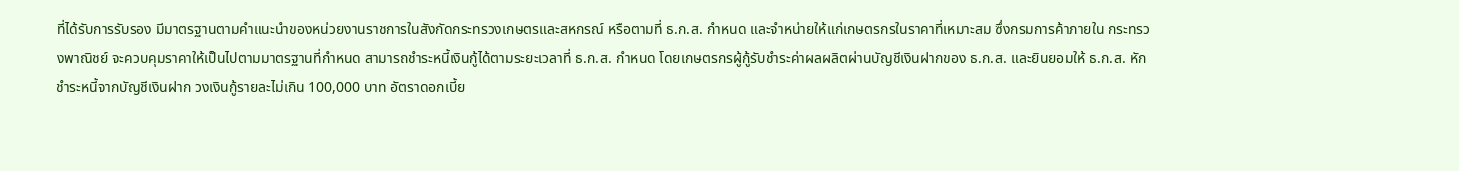ที่ได้รับการรับรอง มีมาตรฐานตามคำแนะนำของหน่วยงานราชการในสังกัดกระทรวงเกษตรและสหกรณ์ หรือตามที่ ธ.ก.ส. กำหนด และจำหน่ายให้แก่เกษตรกรในราคาที่เหมาะสม ซึ่งกรมการค้าภายใน กระทรวงพาณิชย์ จะควบคุมราคาให้เป็นไปตามมาตรฐานที่กำหนด สามารถชำระหนี้เงินกู้ได้ตามระยะเวลาที่ ธ.ก.ส. กำหนด โดยเกษตรกรผู้กู้รับชำระค่าผลผลิตผ่านบัญชีเงินฝากของ ธ.ก.ส. และยินยอมให้ ธ.ก.ส. หักชำระหนี้จากบัญชีเงินฝาก วงเงินกู้รายละไม่เกิน 100,000 บาท อัตราดอกเบี้ย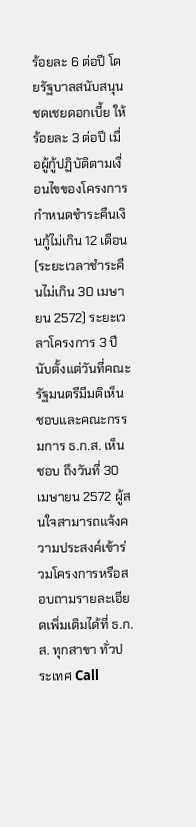ร้อยละ 6 ต่อปี โดยรัฐบาลสนับสนุนชดเชยดอกเบี้ย ให้ร้อยละ 3 ต่อปี เมื่อผู้กู้ปฏิบัติตามเงื่อนไขของโครงการ กำหนดชำระคืนเงินกู้ไม่เกิน 12 เดือน (ระยะเวลาชำระคืนไม่เกิน 30 เมษายน 2572) ระยะเวลาโครงการ 3 ปี นับตั้งแต่วันที่คณะรัฐมนตรีมีมติเห็นชอบและคณะกรรมการ ธ.ก.ส. เห็นชอบ ถึงวันที่ 30 เมษายน 2572 ผู้สนใจสามารถแจ้งความประสงค์เข้าร่วมโครงการหรือสอบถามรายละเอียดเพิ่มเติมได้ที่ ธ.ก.ส. ทุกสาขา ทั่วประเทศ Call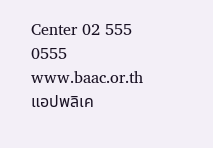Center 02 555 0555 www.baac.or.th แอปพลิเค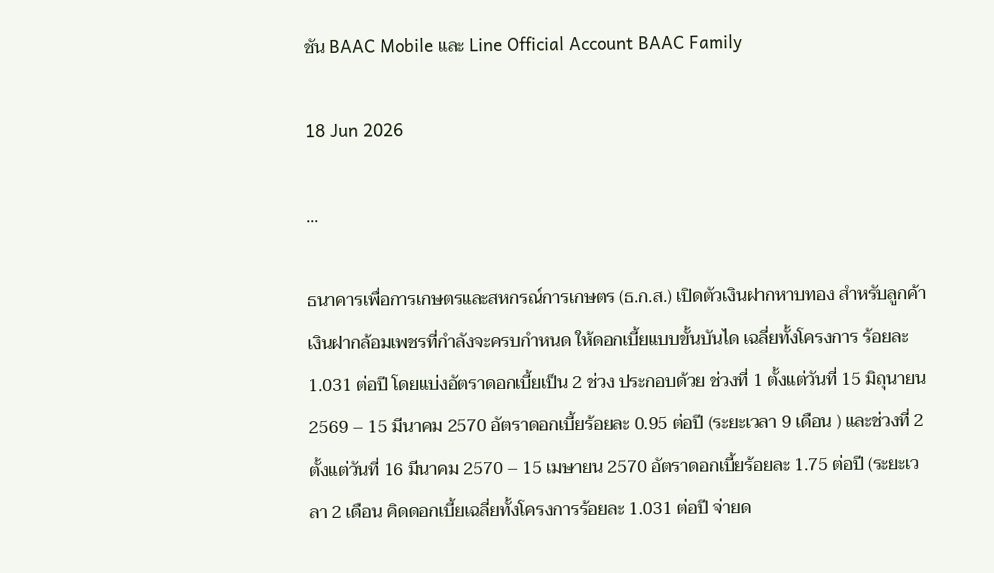ชัน BAAC Mobile และ Line Official Account BAAC Family

18 Jun 2026

...

ธนาคารเพื่อการเกษตรและสหกรณ์การเกษตร (ธ.ก.ส.) เปิดตัวเงินฝากหาบทอง สำหรับลูกค้าเงินฝากล้อมเพชรที่กำลังจะครบกำหนด ให้ดอกเบี้ยแบบขั้นบันได เฉลี่ยทั้งโครงการ ร้อยละ 1.031 ต่อปี โดยแบ่งอัตราดอกเบี้ยเป็น 2 ช่วง ประกอบด้วย ช่วงที่ 1 ตั้งแต่วันที่ 15 มิถุนายน 2569 – 15 มีนาคม 2570 อัตราดอกเบี้ยร้อยละ 0.95 ต่อปี (ระยะเวลา 9 เดือน ) และช่วงที่ 2 ตั้งแต่วันที่ 16 มีนาคม 2570 – 15 เมษายน 2570 อัตราดอกเบี้ยร้อยละ 1.75 ต่อปี (ระยะเวลา 2 เดือน คิดดอกเบี้ยเฉลี่ยทั้งโครงการร้อยละ 1.031 ต่อปี จ่ายด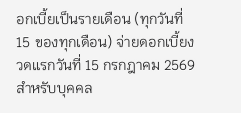อกเบี้ยเป็นรายเดือน (ทุกวันที่ 15 ของทุกเดือน) จ่ายดอกเบี้ยงวดแรกวันที่ 15 กรกฎาคม 2569 สำหรับบุคคล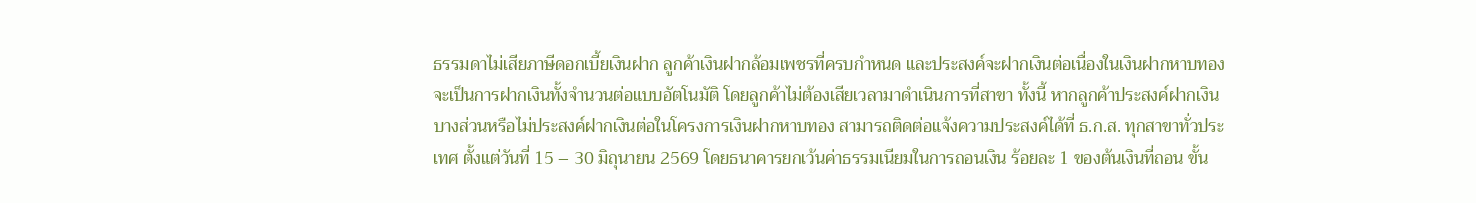ธรรมดาไม่เสียภาษีดอกเบี้ยเงินฝาก ลูกค้าเงินฝากล้อมเพชรที่ครบกำหนด และประสงค์จะฝากเงินต่อเนื่องในเงินฝากหาบทอง จะเป็นการฝากเงินทั้งจำนวนต่อแบบอัตโนมัติ โดยลูกค้าไม่ต้องเสียเวลามาดำเนินการที่สาขา ทั้งนี้ หากลูกค้าประสงค์ฝากเงินบางส่วนหรือไม่ประสงค์ฝากเงินต่อในโครงการเงินฝากหาบทอง สามารถติดต่อแจ้งความประสงค์ได้ที่ ธ.ก.ส. ทุกสาขาทั่วประเทศ ตั้งแต่วันที่ 15 – 30 มิถุนายน 2569 โดยธนาคารยกเว้นค่าธรรมเนียมในการถอนเงิน ร้อยละ 1 ของต้นเงินที่ถอน ขั้น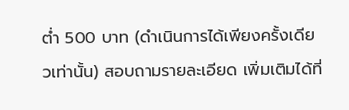ต่ำ 500 บาท (ดำเนินการได้เพียงครั้งเดียวเท่านั้น) สอบถามรายละเอียด เพิ่มเติมได้ที่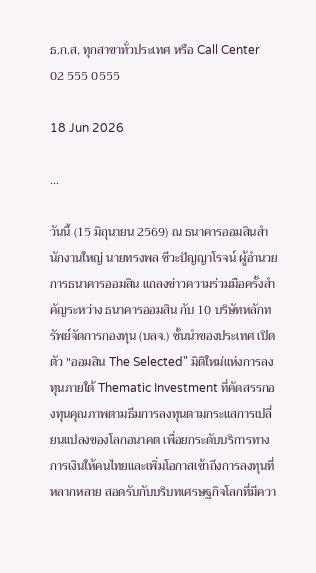ธ.ก.ส. ทุกสาขาทั่วประเทศ หรือ Call Center 02 555 0555

18 Jun 2026

...

วันนี้ (15 มิถุนายน 2569) ณ ธนาคารออมสินสำนักงานใหญ่ นายทรงพล ชีวะปัญญาโรจน์ ผู้อำนวยการธนาคารออมสิน แถลงข่าวความร่วมมือครั้งสำคัญระหว่าง ธนาคารออมสิน กับ 10 บริษัทหลักทรัพย์จัดการกองทุน (บลจ.) ชั้นนำของประเทศ เปิดตัว "ออมสิน The Selected" มิติใหม่แห่งการลงทุนภายใต้ Thematic Investment ที่คัดสรรกองทุนคุณภาพตามธีมการลงทุนตามกระแสการเปลี่ยนแปลงของโลกอนาคต เพื่อยกระดับบริการทางการเงินให้คนไทยและเพิ่มโอกาสเข้าถึงการลงทุนที่หลากหลาย สอดรับกับบริบทเศรษฐกิจโลกที่มีควา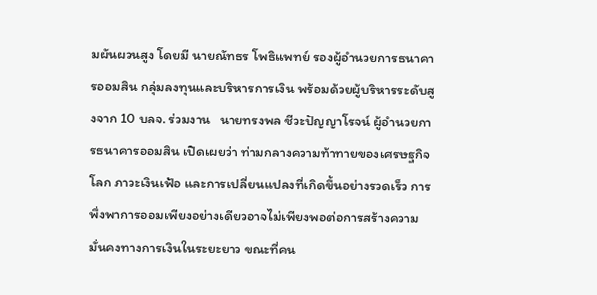มผันผวนสูง โดยมี นายณัทธร โพธิแพทย์ รองผู้อำนวยการธนาคารออมสิน กลุ่มลงทุนและบริหารการเงิน พร้อมด้วยผู้บริหารระดับสูงจาก 10 บลจ. ร่วมงาน   นายทรงพล ชีวะปัญญาโรจน์ ผู้อำนวยการธนาคารออมสิน เปิดเผยว่า ท่ามกลางความท้าทายของเศรษฐกิจโลก ภาวะเงินเฟ้อ และการเปลี่ยนแปลงที่เกิดขึ้นอย่างรวดเร็ว การพึ่งพาการออมเพียงอย่างเดียวอาจไม่เพียงพอต่อการสร้างความมั่นคงทางการเงินในระยะยาว ขณะที่คน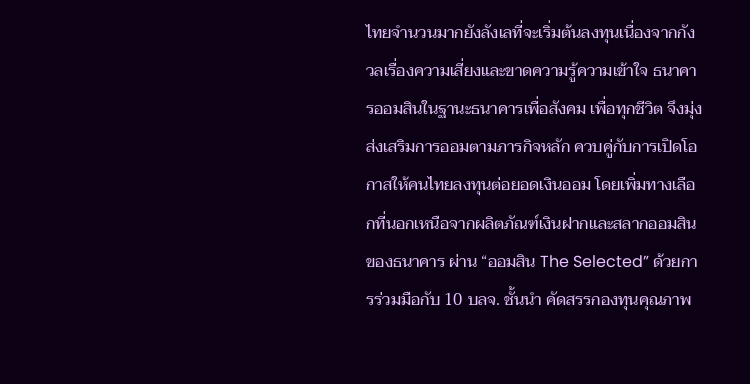ไทยจำนวนมากยังลังเลที่จะเริ่มต้นลงทุนเนื่องจากกังวลเรื่องความเสี่ยงและขาดความรู้ความเข้าใจ ธนาคารออมสินในฐานะธนาคารเพื่อสังคม เพื่อทุกชีวิต จึงมุ่งส่งเสริมการออมตามภารกิจหลัก ควบคู่กับการเปิดโอกาสให้คนไทยลงทุนต่อยอดเงินออม โดยเพิ่มทางเลือกที่นอกเหนือจากผลิตภัณฑ์เงินฝากและสลากออมสินของธนาคาร ผ่าน “ออมสิน The Selected” ด้วยการร่วมมือกับ 10 บลจ. ชั้นนำ คัดสรรกองทุนคุณภาพ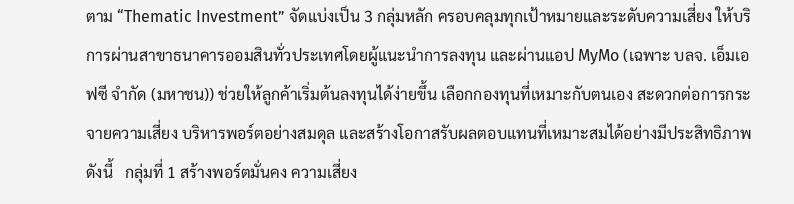ตาม “Thematic Investment” จัดแบ่งเป็น 3 กลุ่มหลัก ครอบคลุมทุกเป้าหมายและระดับความเสี่ยง ให้บริการผ่านสาขาธนาคารออมสินทั่วประเทศโดยผู้แนะนำการลงทุน และผ่านแอป MyMo (เฉพาะ บลจ. เอ็มเอฟซี จำกัด (มหาชน)) ช่วยให้ลูกค้าเริ่มต้นลงทุนได้ง่ายขึ้น เลือกกองทุนที่เหมาะกับตนเอง สะดวกต่อการกระจายความเสี่ยง บริหารพอร์ตอย่างสมดุล และสร้างโอกาสรับผลตอบแทนที่เหมาะสมได้อย่างมีประสิทธิภาพ ดังนี้   กลุ่มที่ 1 สร้างพอร์ตมั่นคง ความเสี่ยง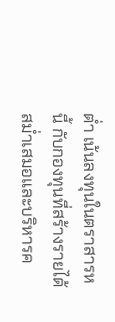ต่ำ เน้นลงทุนในตราสารหนี้ กับกองทุนที่สร้างรายได้สม่ำเสมอและบริหารค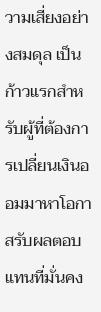วามเสี่ยงอย่างสมดุล เป็นก้าวแรกสำหรับผู้ที่ต้องการเปลี่ยนเงินออมมาหาโอกาสรับผลตอบแทนที่มั่นคง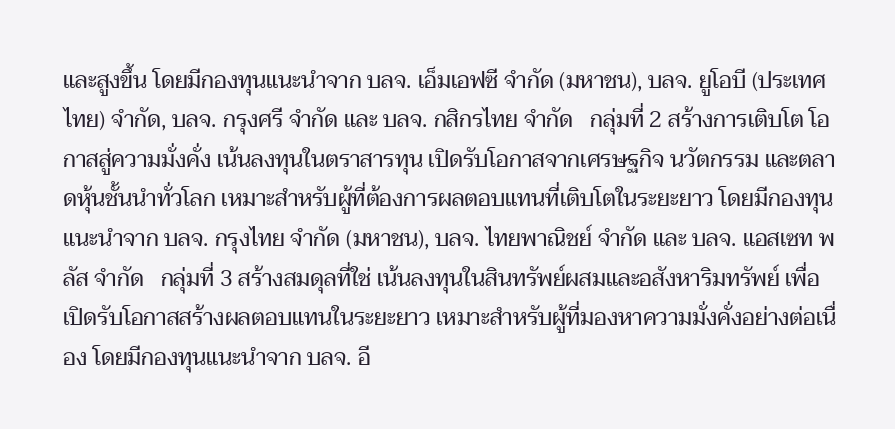และสูงขึ้น โดยมีกองทุนแนะนำจาก บลจ. เอ็มเอฟซี จำกัด (มหาชน), บลจ. ยูโอบี (ประเทศไทย) จำกัด, บลจ. กรุงศรี จำกัด และ บลจ. กสิกรไทย จำกัด   กลุ่มที่ 2 สร้างการเติบโต โอกาสสู่ความมั่งคั่ง เน้นลงทุนในตราสารทุน เปิดรับโอกาสจากเศรษฐกิจ นวัตกรรม และตลาดหุ้นชั้นนำทั่วโลก เหมาะสำหรับผู้ที่ต้องการผลตอบแทนที่เติบโตในระยะยาว โดยมีกองทุนแนะนำจาก บลจ. กรุงไทย จำกัด (มหาชน), บลจ. ไทยพาณิชย์ จำกัด และ บลจ. แอสเซท พลัส จำกัด   กลุ่มที่ 3 สร้างสมดุลที่ใช่ เน้นลงทุนในสินทรัพย์ผสมและอสังหาริมทรัพย์ เพื่อเปิดรับโอกาสสร้างผลตอบแทนในระยะยาว เหมาะสำหรับผู้ที่มองหาความมั่งคั่งอย่างต่อเนื่อง โดยมีกองทุนแนะนำจาก บลจ. อี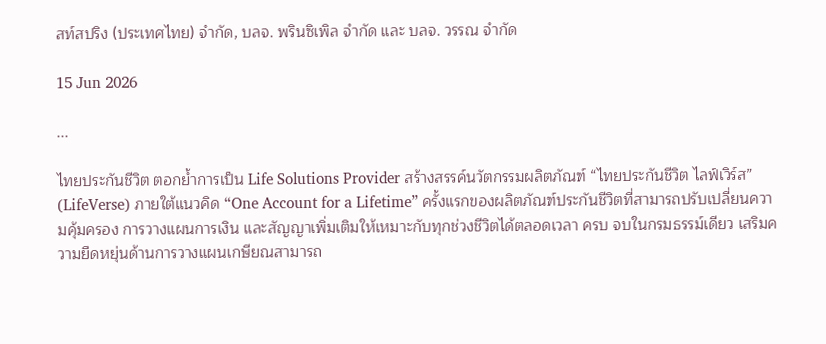สท์สปริง (ประเทศไทย) จำกัด, บลจ. พรินซิเพิล จำกัด และ บลจ. วรรณ จำกัด

15 Jun 2026

...

ไทยประกันชีวิต ตอกย้ำการเป็น Life Solutions Provider สร้างสรรค์นวัตกรรมผลิตภัณฑ์ “ไทยประกันชีวิต ไลฟ์เวิร์ส” (LifeVerse) ภายใต้แนวคิด “One Account for a Lifetime” ครั้งแรกของผลิตภัณฑ์ประกันชีวิตที่สามารถปรับเปลี่ยนความคุ้มครอง การวางแผนการเงิน และสัญญาเพิ่มเติมให้เหมาะกับทุกช่วงชีวิตได้ตลอดเวลา ครบ จบในกรมธรรม์เดียว เสริมความยืดหยุ่นด้านการวางแผนเกษียณสามารถ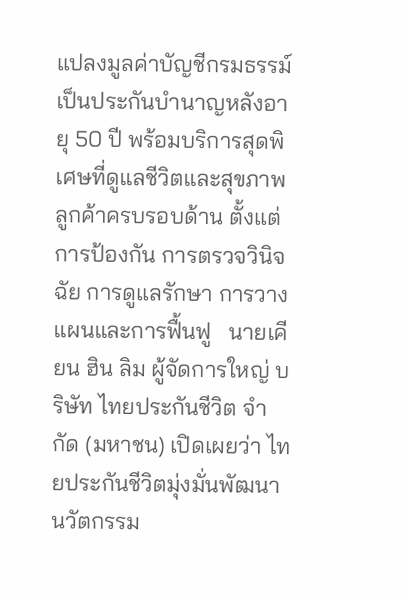แปลงมูลค่าบัญชีกรมธรรม์เป็นประกันบำนาญหลังอายุ 50 ปี พร้อมบริการสุดพิเศษที่ดูแลชีวิตและสุขภาพลูกค้าครบรอบด้าน ตั้งแต่การป้องกัน การตรวจวินิจฉัย การดูแลรักษา การวางแผนและการฟื้นฟู   นายเคียน ฮิน ลิม ผู้จัดการใหญ่ บริษัท ไทยประกันชีวิต จำกัด (มหาชน) เปิดเผยว่า ไทยประกันชีวิตมุ่งมั่นพัฒนานวัตกรรม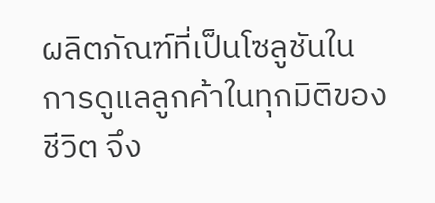ผลิตภัณฑ์ที่เป็นโซลูชันในการดูแลลูกค้าในทุกมิติของชีวิต จึง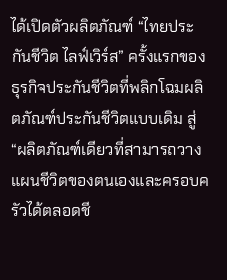ได้เปิดตัวผลิตภัณฑ์ “ไทยประกันชีวิต ไลฟ์เวิร์ส” ครั้งแรกของธุรกิจประกันชีวิตที่พลิกโฉมผลิตภัณฑ์ประกันชีวิตแบบเดิม สู่ “ผลิตภัณฑ์เดียวที่สามารถวางแผนชีวิตของตนเองและครอบครัวได้ตลอดชี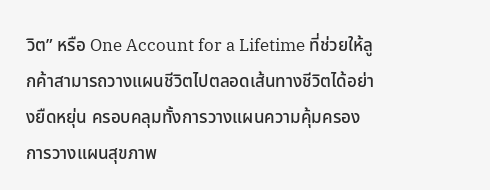วิต” หรือ One Account for a Lifetime ที่ช่วยให้ลูกค้าสามารถวางแผนชีวิตไปตลอดเส้นทางชีวิตได้อย่างยืดหยุ่น ครอบคลุมทั้งการวางแผนความคุ้มครอง การวางแผนสุขภาพ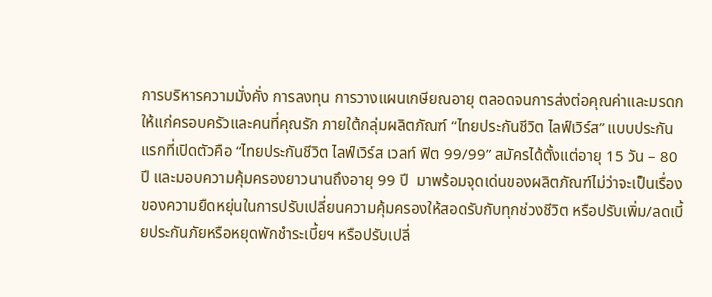การบริหารความมั่งคั่ง การลงทุน การวางแผนเกษียณอายุ ตลอดจนการส่งต่อคุณค่าและมรดกให้แก่ครอบครัวและคนที่คุณรัก ภายใต้กลุ่มผลิตภัณฑ์ “ไทยประกันชีวิต ไลฟ์เวิร์ส” แบบประกันแรกที่เปิดตัวคือ “ไทยประกันชีวิต ไลฟ์เวิร์ส เวลท์ ฟิต 99/99” สมัครได้ตั้งแต่อายุ 15 วัน – 80 ปี และมอบความคุ้มครองยาวนานถึงอายุ 99 ปี  มาพร้อมจุดเด่นของผลิตภัณฑ์ไม่ว่าจะเป็นเรื่องของความยืดหยุ่นในการปรับเปลี่ยนความคุ้มครองให้สอดรับกับทุกช่วงชีวิต หรือปรับเพิ่ม/ลดเบี้ยประกันภัยหรือหยุดพักชำระเบี้ยฯ หรือปรับเปลี่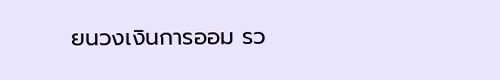ยนวงเงินการออม รว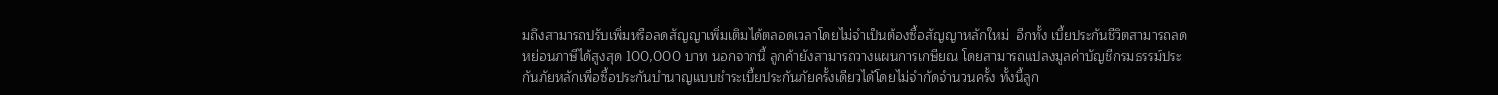มถึงสามารถปรับเพิ่มหรือลดสัญญาเพิ่มเติมได้ตลอดเวลาโดยไม่จำเป็นต้องซื้อสัญญาหลักใหม่  อีกทั้ง เบี้ยประกันชีวิตสามารถลดหย่อนภาษีได้สูงสุด 100,000 บาท นอกจากนี้ ลูกค้ายังสามารถวางแผนการเกษียณ โดยสามารถแปลงมูลค่าบัญชีกรมธรรม์ประกันภัยหลักเพื่อซื้อประกันบำนาญแบบชำระเบี้ยประกันภัยครั้งเดียวได้โดยไม่จำกัดจำนวนครั้ง ทั้งนี้ลูก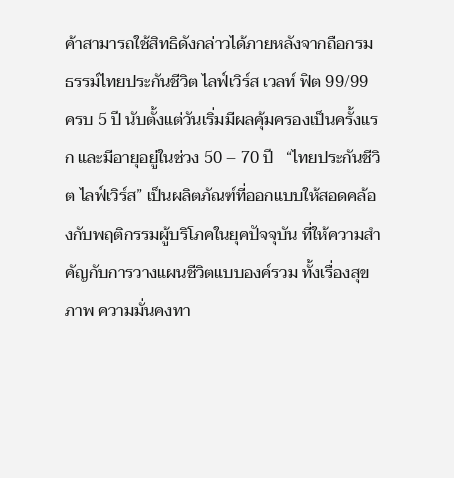ค้าสามารถใช้สิทธิดังกล่าวได้ภายหลังจากถือกรมธรรม์ไทยประกันชีวิต ไลฟ์เวิร์ส เวลท์ ฟิต 99/99 ครบ 5 ปี นับตั้งแต่วันเริ่มมีผลคุ้มครองเป็นครั้งแรก และมีอายุอยู่ในช่วง 50 – 70 ปี   “ไทยประกันชีวิต ไลฟ์เวิร์ส” เป็นผลิตภัณฑ์ที่ออกแบบให้สอดคล้องกับพฤติกรรมผู้บริโภคในยุคปัจจุบัน ที่ให้ความสำคัญกับการวางแผนชีวิตแบบองค์รวม ทั้งเรื่องสุขภาพ ความมั่นคงทา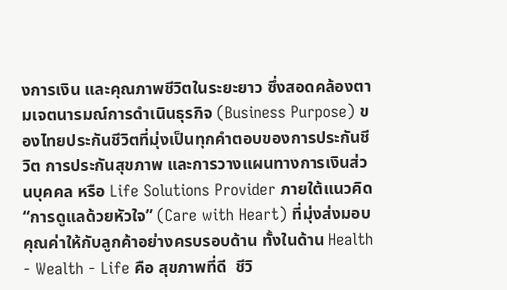งการเงิน และคุณภาพชีวิตในระยะยาว ซึ่งสอดคล้องตามเจตนารมณ์การดำเนินธุรกิจ (Business Purpose) ของไทยประกันชีวิตที่มุ่งเป็นทุกคำตอบของการประกันชีวิต การประกันสุขภาพ และการวางแผนทางการเงินส่วนบุคคล หรือ Life Solutions Provider ภายใต้แนวคิด “การดูแลด้วยหัวใจ” (Care with Heart) ที่มุ่งส่งมอบคุณค่าให้กับลูกค้าอย่างครบรอบด้าน ทั้งในด้าน Health - Wealth - Life คือ สุขภาพที่ดี  ชีวิ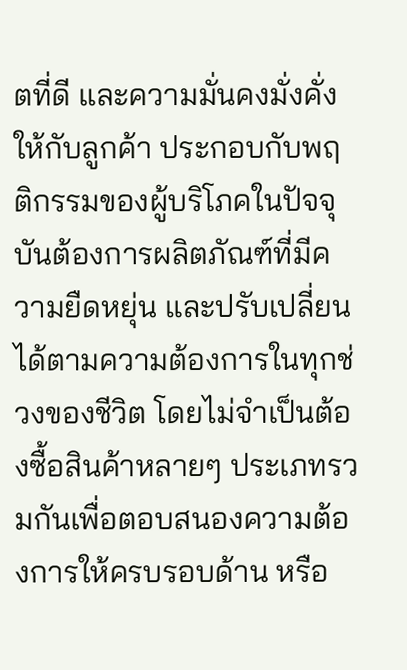ตที่ดี และความมั่นคงมั่งคั่งให้กับลูกค้า ประกอบกับพฤติกรรมของผู้บริโภคในปัจจุบันต้องการผลิตภัณฑ์ที่มีความยืดหยุ่น และปรับเปลี่ยนได้ตามความต้องการในทุกช่วงของชีวิต โดยไม่จำเป็นต้องซื้อสินค้าหลายๆ ประเภทรวมกันเพื่อตอบสนองความต้องการให้ครบรอบด้าน หรือ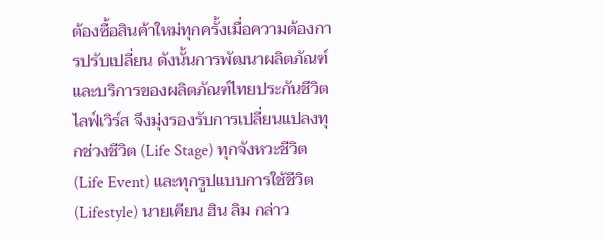ต้องซื้อสินค้าใหม่ทุกครั้งเมื่อความต้องการปรับเปลี่ยน ดังนั้นการพัฒนาผลิตภัณฑ์และบริการของผลิตภัณฑ์ไทยประกันชีวิต ไลฟ์เวิร์ส จึงมุ่งรองรับการเปลี่ยนแปลงทุกช่วงชีวิต (Life Stage) ทุกจังหวะชีวิต (Life Event) และทุกรูปแบบการใช้ชีวิต (Lifestyle) นายเคียน ฮิน ลิม กล่าว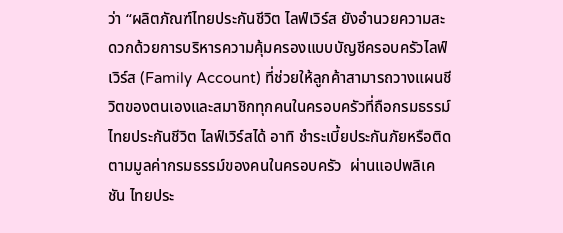ว่า “ผลิตภัณฑ์ไทยประกันชีวิต ไลฟ์เวิร์ส ยังอำนวยความสะดวกด้วยการบริหารความคุ้มครองแบบบัญชีครอบครัวไลฟ์เวิร์ส (Family Account) ที่ช่วยให้ลูกค้าสามารถวางแผนชีวิตของตนเองและสมาชิกทุกคนในครอบครัวที่ถือกรมธรรม์ไทยประกันชีวิต ไลฟ์เวิร์สได้ อาทิ ชำระเบี้ยประกันภัยหรือติดตามมูลค่ากรมธรรม์ของคนในครอบครัว  ผ่านแอปพลิเคชัน ไทยประ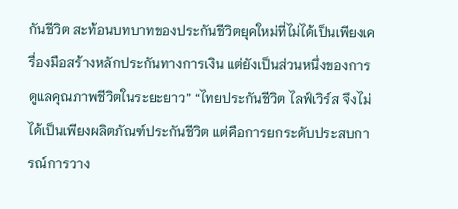กันชีวิต สะท้อนบทบาทของประกันชีวิตยุคใหม่ที่ไม่ได้เป็นเพียงเครื่องมือสร้างหลักประกันทางการเงิน แต่ยังเป็นส่วนหนึ่งของการดูแลคุณภาพชีวิตในระยะยาว” “ไทยประกันชีวิต ไลฟ์เวิร์ส จึงไม่ได้เป็นเพียงผลิตภัณฑ์ประกันชีวิต แต่คือการยกระดับประสบการณ์การวาง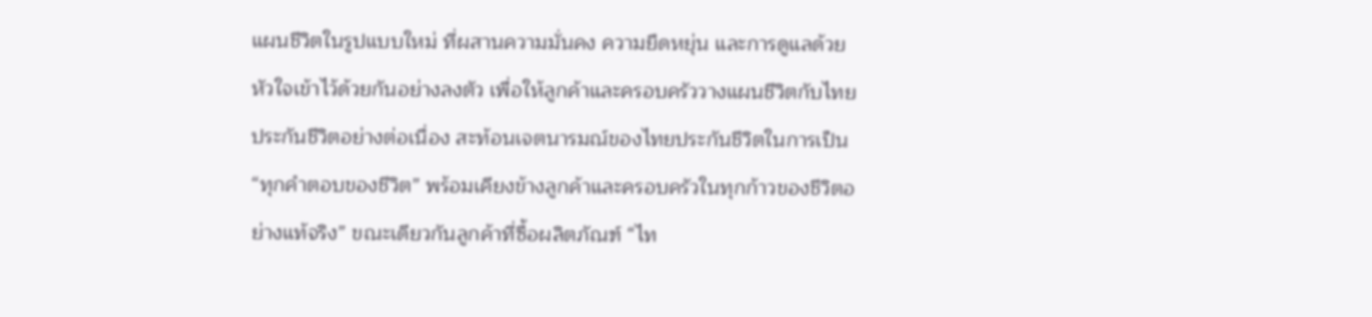แผนชีวิตในรูปแบบใหม่ ที่ผสานความมั่นคง ความยืดหยุ่น และการดูแลด้วยหัวใจเข้าไว้ด้วยกันอย่างลงตัว เพื่อให้ลูกค้าและครอบครัววางแผนชีวิตกับไทยประกันชีวิตอย่างต่อเนื่อง สะท้อนเจตนารมณ์ของไทยประกันชีวิตในการเป็น “ทุกคำตอบของชีวิต” พร้อมเคียงข้างลูกค้าและครอบครัวในทุกก้าวของชีวิตอย่างแท้จริง” ขณะเดียวกันลูกค้าที่ซื้อผลิตภัณฑ์ “ไท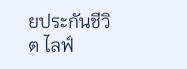ยประกันชีวิต ไลฟ์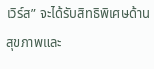เวิร์ส” จะได้รับสิทธิพิเศษด้านสุขภาพและ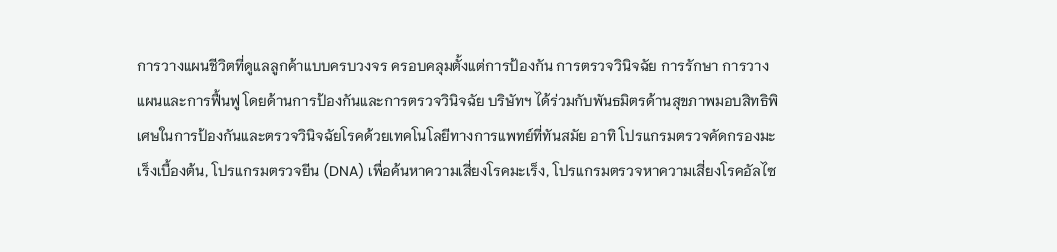การวางแผนชีวิตที่ดูแลลูกค้าแบบครบวงจร ครอบคลุมตั้งแต่การป้องกัน การตรวจวินิจฉัย การรักษา การวางแผนและการฟื้นฟู โดยด้านการป้องกันและการตรวจวินิจฉัย บริษัทฯ ได้ร่วมกับพันธมิตรด้านสุขภาพมอบสิทธิพิเศษในการป้องกันและตรวจวินิจฉัยโรคด้วยเทคโนโลยีทางการแพทย์ที่ทันสมัย อาทิ โปรแกรมตรวจคัดกรองมะเร็งเบื้องต้น, โปรแกรมตรวจยีน (DNA) เพื่อค้นหาความเสี่ยงโรคมะเร็ง, โปรแกรมตรวจหาความเสี่ยงโรคอัลไซ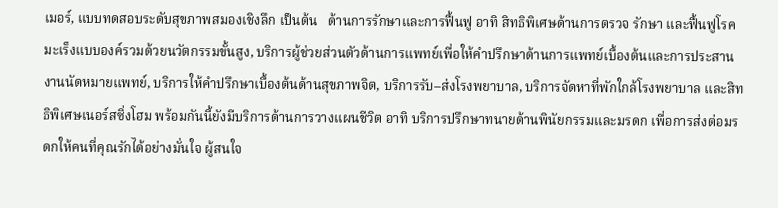เมอร์, แบบทดสอบระดับสุขภาพสมองเชิงลึก เป็นต้น   ด้านการรักษาและการฟื้นฟู อาทิ สิทธิพิเศษด้านการตรวจ รักษา และฟื้นฟูโรคมะเร็งแบบองค์รวมด้วยนวัตกรรมขั้นสูง, บริการผู้ช่วยส่วนตัวด้านการแพทย์เพื่อให้คำปรึกษาด้านการแพทย์เบื้องต้นและการประสานงานนัดหมายแพทย์, บริการให้คำปรึกษาเบื้องต้นด้านสุขภาพจิต, บริการรับ–ส่งโรงพยาบาล, บริการจัดหาที่พักใกล้โรงพยาบาล และสิทธิพิเศษเนอร์สซิ่งโฮม พร้อมกันนี้ยังมีบริการด้านการวางแผนชีวิต อาทิ บริการปรึกษาทนายด้านพินัยกรรมและมรดก เพื่อการส่งต่อมรดกให้คนที่คุณรักได้อย่างมั่นใจ ผู้สนใจ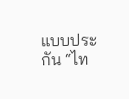แบบประกัน “ไท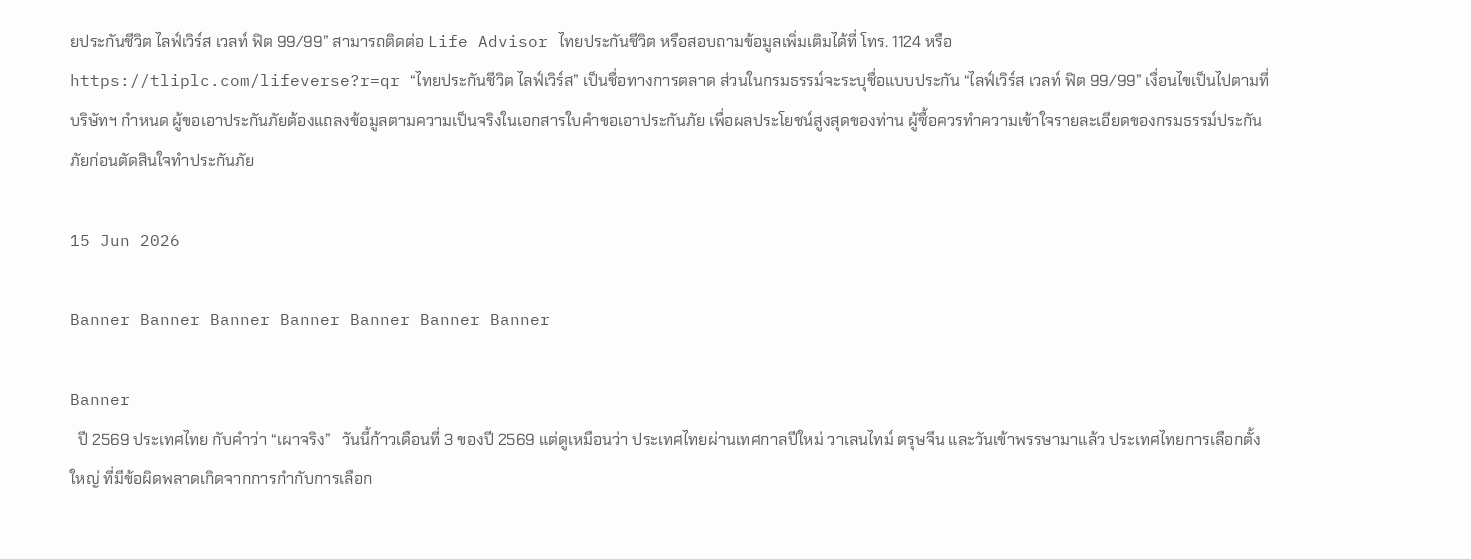ยประกันชีวิต ไลฟ์เวิร์ส เวลท์ ฟิต 99/99” สามารถติดต่อ Life Advisor ไทยประกันชีวิต หรือสอบถามข้อมูลเพิ่มเติมได้ที่ โทร. 1124 หรือ https://tliplc.com/lifeverse?r=qr “ไทยประกันชีวิต ไลฟ์เวิร์ส” เป็นชื่อทางการตลาด ส่วนในกรมธรรม์จะระบุชื่อแบบประกัน “ไลฟ์เวิร์ส เวลท์ ฟิต 99/99” เงื่อนไขเป็นไปตามที่บริษัทฯ กำหนด ผู้ขอเอาประกันภัยต้องแถลงข้อมูลตามความเป็นจริงในเอกสารใบคำขอเอาประกันภัย เพื่อผลประโยชน์สูงสุดของท่าน ผู้ซื้อควรทำความเข้าใจรายละเอียดของกรมธรรม์ประกันภัยก่อนตัดสินใจทำประกันภัย

15 Jun 2026

Banner Banner Banner Banner Banner Banner Banner

Banner
  ปี 2569 ประเทศไทย กับคำว่า “เผาจริง”   วันนี้ก้าวเดือนที่ 3 ของปี 2569 แต่ดูเหมือนว่า ประเทศไทยผ่านเทศกาลปีใหม่ วาเลนไทม์ ตรุษจีน และวันเข้าพรรษามาแล้ว ประเทศไทยการเลือกตั้งใหญ่ ที่มีข้อผิดพลาดเกิดจากการกำกับการเลือก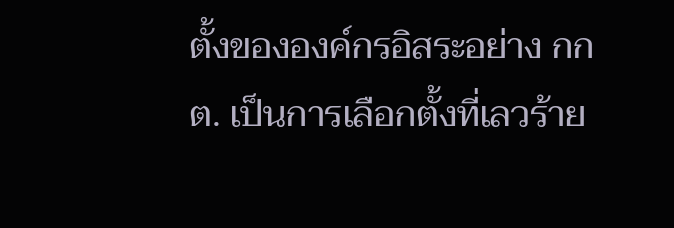ตั้งขององค์กรอิสระอย่าง กกต. เป็นการเลือกตั้งที่เลวร้าย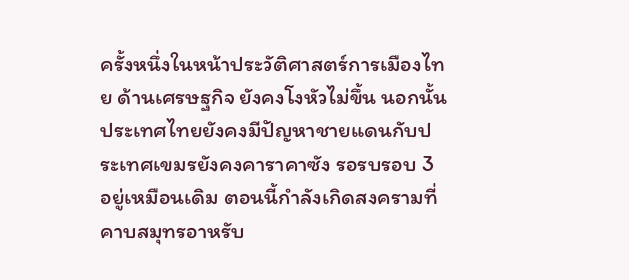ครั้งหนึ่งในหน้าประวัติศาสตร์การเมืองไทย ด้านเศรษฐกิจ ยังคงโงหัวไม่ขึ้น นอกนั้นประเทศไทยยังคงมีปัญหาชายแดนกับประเทศเขมรยังคงคาราคาซัง รอรบรอบ 3 อยู่เหมือนเดิม ตอนนี้กำลังเกิดสงครามที่คาบสมุทรอาหรับ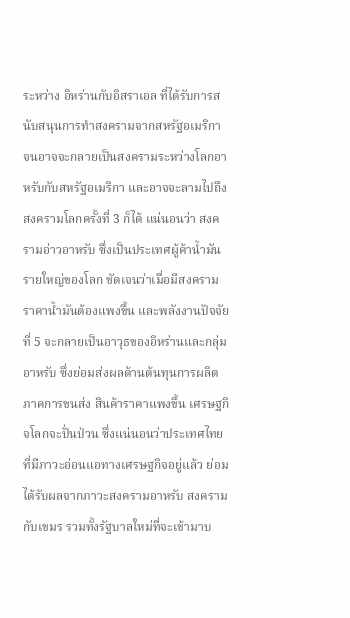ระหว่าง อิหร่านกับอิสราเอล ที่ได้รับการสนับสนุนการทำสงครามจากสหรัฐอเมริกา จนอาจจะกลายเป็นสงครามระหว่างโลกอาหรับกับสหรัฐอเมริกา และอาจจะลามไปถึงสงครามโลกครั้งที่ 3 ก็ได้ แน่นอนว่า สงครามอ่าวอาหรับ ซึ่งเป็นประเทศผู้ค้าน้ำมันรายใหญ่ของโลก ชัดเจนว่าเมื่อมีสงคราม ราคาน้ำมันต้องแพงขึ้น และพลังงานปัจจัยที่ 5 จะกลายเป็นอาวุธของอิหร่านและกลุ่มอาหรับ ซึ่งย่อมส่งผลด้านต้นทุนการผลิต ภาคการขนส่ง สินค้าราคาแพงขึ้น เศรษฐกิจโลกจะปั่นป่วน ซึ่งแน่นอนว่าประเทศไทยที่มีภาวะอ่อนแอทางเศรษฐกิจอยู่แล้ว ย่อมได้รับผลจากภาวะสงครามอาหรับ สงครามกับเขมร รวมทั้งรัฐบาลใหม่ที่จะเข้ามาบ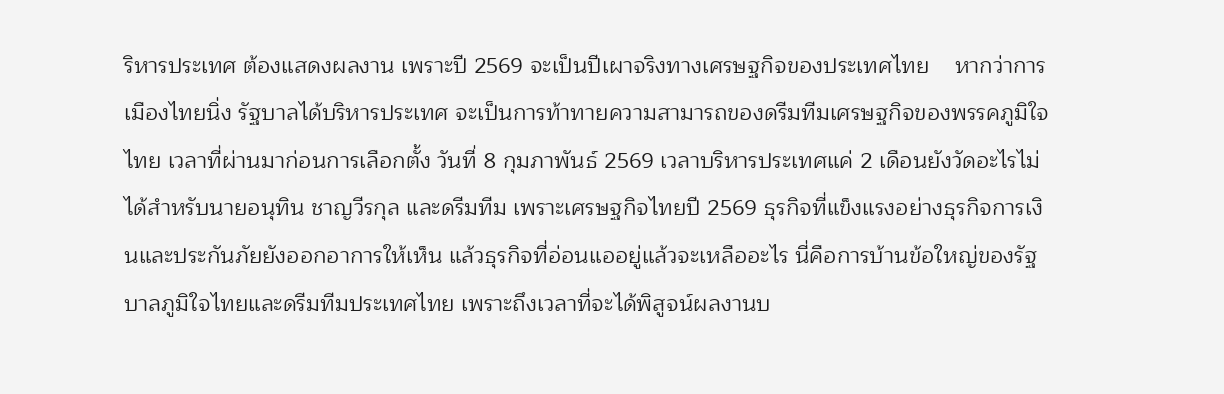ริหารประเทศ ต้องแสดงผลงาน เพราะปี 2569 จะเป็นปีเผาจริงทางเศรษฐกิจของประเทศไทย    หากว่าการเมืองไทยนิ่ง รัฐบาลได้บริหารประเทศ จะเป็นการท้าทายความสามารถของดรีมทีมเศรษฐกิจของพรรคภูมิใจไทย เวลาที่ผ่านมาก่อนการเลือกตั้ง วันที่ 8 กุมภาพันธ์ 2569 เวลาบริหารประเทศแค่ 2 เดือนยังวัดอะไรไม่ได้สำหรับนายอนุทิน ชาญวีรกุล และดรีมทีม เพราะเศรษฐกิจไทยปี 2569 ธุรกิจที่แข็งแรงอย่างธุรกิจการเงินและประกันภัยยังออกอาการให้เห็น แล้วธุรกิจที่อ่อนแออยู่แล้วจะเหลืออะไร นี่คือการบ้านข้อใหญ่ของรัฐบาลภูมิใจไทยและดรีมทีมประเทศไทย เพราะถึงเวลาที่จะได้พิสูจน์ผลงานบ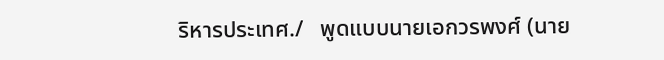ริหารประเทศ./   พูดแบบนายเอกวรพงศ์ (นาย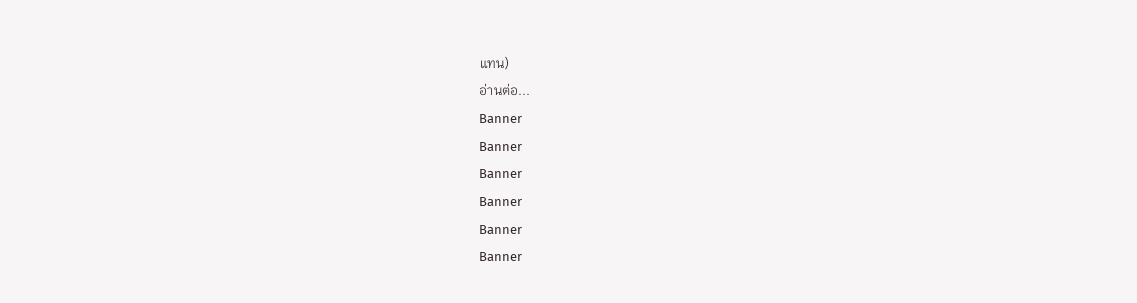แทน)
อ่านต่อ...
Banner
Banner
Banner
Banner
Banner
Banner